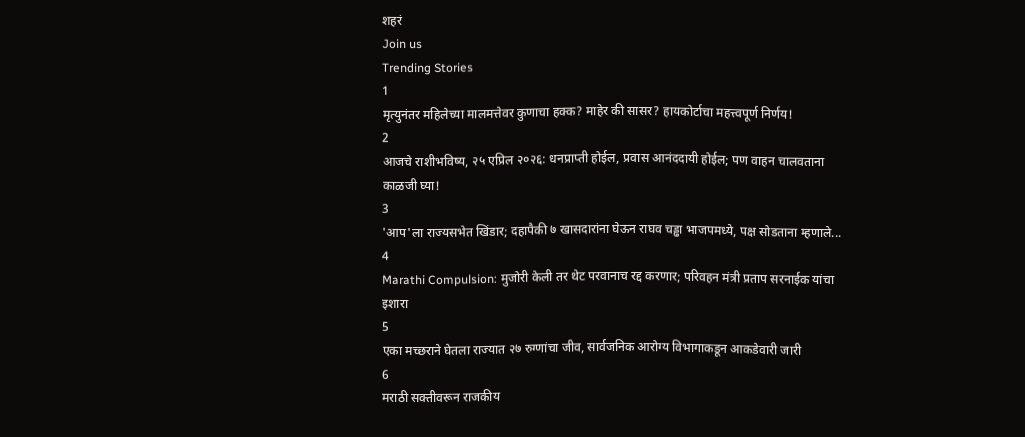शहरं
Join us
Trending Stories
1
मृत्युनंतर महिलेच्या मालमत्तेवर कुणाचा हक्क? माहेर की सासर? हायकोर्टाचा महत्त्वपूर्ण निर्णय!
2
आजचे राशीभविष्य, २५ एप्रिल २०२६: धनप्राप्ती होईल, प्रवास आनंददायी होईल; पण वाहन चालवताना काळजी घ्या!
3
'आप'ला राज्यसभेत खिंडार; दहापैकी ७ खासदारांना घेऊन राघव चड्ढा भाजपमध्ये, पक्ष सोडताना म्हणाले...
4
Marathi Compulsion: मुजोरी केली तर थेट परवानाच रद्द करणार; परिवहन मंत्री प्रताप सरनाईक यांचा इशारा
5
एका मच्छराने घेतला राज्यात २७ रुग्णांचा जीव, सार्वजनिक आरोग्य विभागाकडून आकडेवारी जारी
6
मराठी सक्तीवरून राजकीय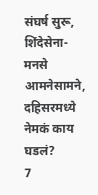संघर्ष सुरू, शिंदेसेना- मनसे आमनेसामने, दहिसरमध्ये नेमकं काय घडलं?
7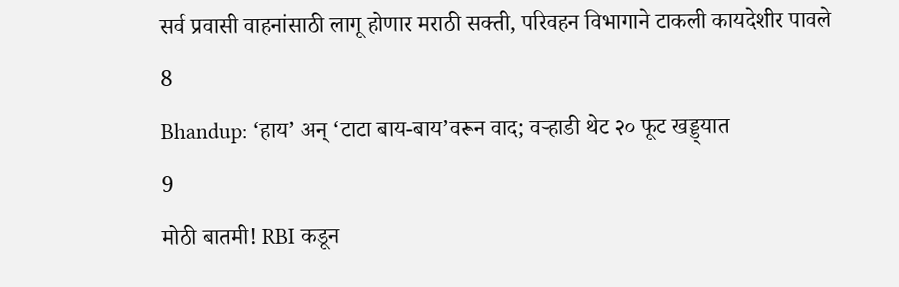सर्व प्रवासी वाहनांसाठी लागू होणार मराठी सक्ती, परिवहन विभागाने टाकली कायदेशीर पावले
8
Bhandup: ‘हाय’ अन् ‘टाटा बाय-बाय’वरून वाद; वऱ्हाडी थेट २० फूट खड्ड्यात
9
मोठी बातमी! RBI कडून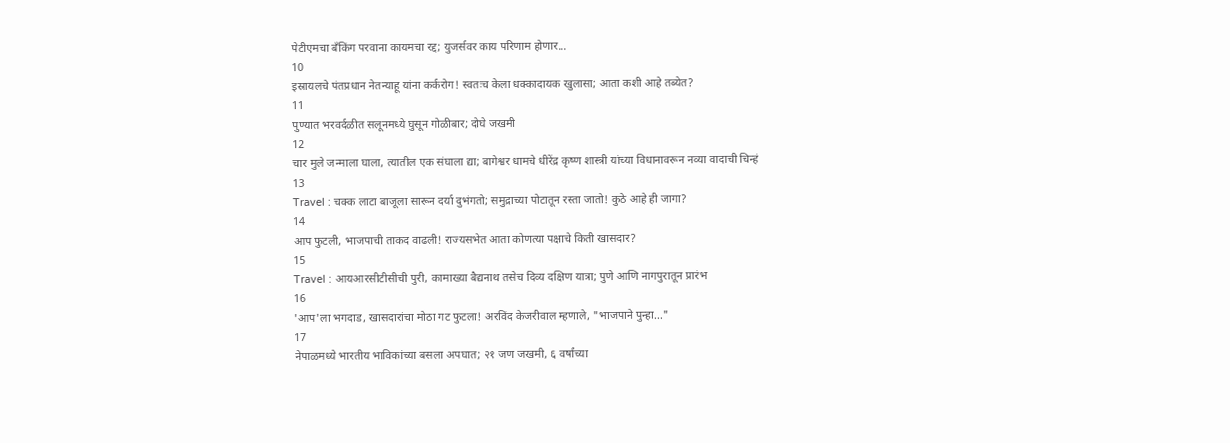पेटीएमचा बँकिंग परवाना कायमचा रद्द; युजर्सवर काय परिणाम होणार...
10
इस्रायलचे पंतप्रधान नेतन्याहू यांना कर्करोग! स्वतःच केला धक्कादायक खुलासा; आता कशी आहे तब्येत?
11
पुण्यात भरवर्दळीत सलूनमध्ये घुसून गोळीबार; दोघे जखमी
12
चार मुले जन्माला घाला, त्यातील एक संघाला द्या; बागेश्वर धामचे धीरेंद्र कृष्ण शास्त्री यांच्या विधानावरून नव्या वादाची चिन्हं
13
Travel : चक्क लाटा बाजूला सारून दर्या दुभंगतो; समुद्राच्या पोटातून रस्ता जातो! कुठे आहे ही जागा?
14
आप फुटली, भाजपाची ताकद वाढली! राज्यसभेत आता कोणत्या पक्षाचे किती खासदार?
15
Travel : आयआरसीटीसीची पुरी, कामाख्या बैद्यनाथ तसेच दिव्य दक्षिण यात्रा; पुणे आणि नागपुरातून प्रारंभ
16
'आप'ला भगदाड, खासदारांचा मोठा गट फुटला! अरविंद केजरीवाल म्हणाले, "भाजपाने पुन्हा..."
17
नेपाळमध्ये भारतीय भाविकांच्या बसला अपघात; २१ जण जखमी, ६ वर्षांच्या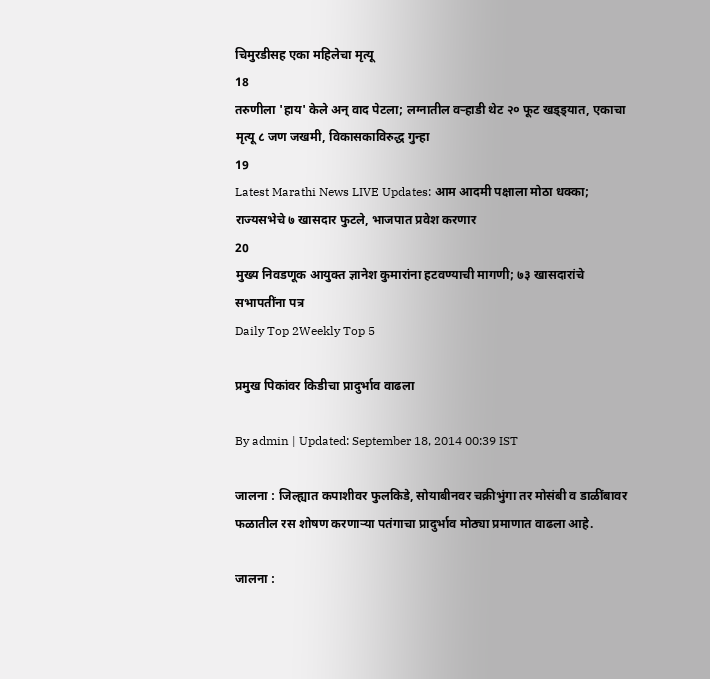चिमुरडीसह एका महिलेचा मृत्यू
18
तरुणीला 'हाय' केले अन् वाद पेटला; लग्नातील वऱ्हाडी थेट २० फूट खड्ड्यात, एकाचा मृत्यू ८ जण जखमी, विकासकाविरुद्ध गुन्हा
19
Latest Marathi News LIVE Updates: आम आदमी पक्षाला मोठा धक्का; राज्यसभेचे ७ खासदार फुटले, भाजपात प्रवेश करणार
20
मुख्य निवडणूक आयुक्त ज्ञानेश कुमारांना हटवण्याची मागणी; ७३ खासदारांचे सभापतींना पत्र
Daily Top 2Weekly Top 5

प्रमुख पिकांवर किडीचा प्रादुर्भाव वाढला

By admin | Updated: September 18, 2014 00:39 IST

जालना : जिल्ह्यात कपाशीवर फुलकिडे, सोयाबीनवर चक्रीभुंगा तर मोसंबी व डाळींबावर फळातील रस शोषण करणाऱ्या पतंगाचा प्रादुर्भाव मोठ्या प्रमाणात वाढला आहे.

जालना :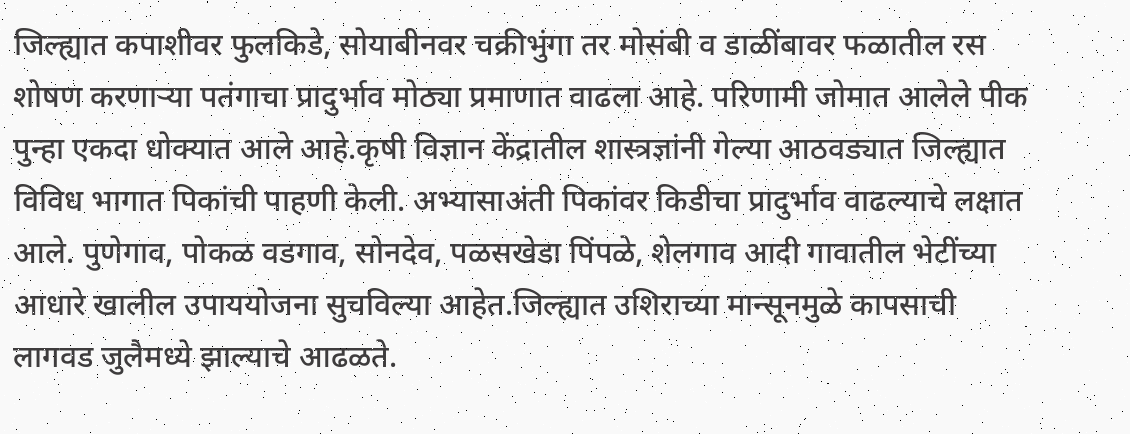जिल्ह्यात कपाशीवर फुलकिडे, सोयाबीनवर चक्रीभुंगा तर मोसंबी व डाळींबावर फळातील रस शोषण करणाऱ्या पतंगाचा प्रादुर्भाव मोठ्या प्रमाणात वाढला आहे. परिणामी जोमात आलेले पीक पुन्हा एकदा धोक्यात आले आहे.कृषी विज्ञान केंद्रातील शास्त्रज्ञांनी गेल्या आठवड्यात जिल्ह्यात विविध भागात पिकांची पाहणी केली. अभ्यासाअंती पिकांवर किडीचा प्रादुर्भाव वाढल्याचे लक्षात आले. पुणेगाव, पोकळ वडगाव, सोनदेव, पळसखेडा पिंपळे, शेलगाव आदी गावातील भेटींच्या आधारे खालील उपाययोजना सुचविल्या आहेत.जिल्ह्यात उशिराच्या मान्सूनमुळे कापसाची लागवड जुलैमध्ये झाल्याचे आढळते.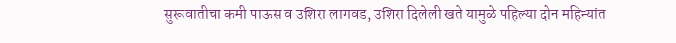सुरूवातीचा कमी पाऊस व उशिरा लागवड, उशिरा दिलेली खते यामुळे पहिल्या दोन महिन्यांत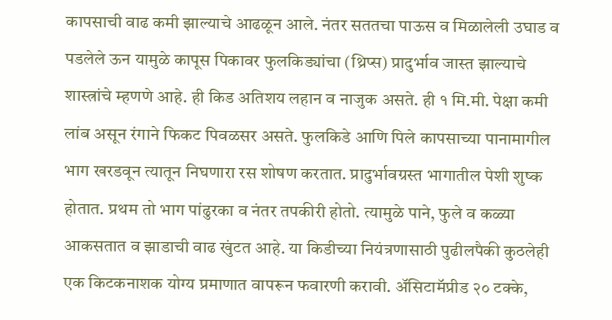कापसाची वाढ कमी झाल्याचे आढळून आले. नंतर सततचा पाऊस व मिळालेली उघाड व पडलेले ऊन यामुळे कापूस पिकावर फुलकिड्यांचा (थ्रिप्स) प्रादुर्भाव जास्त झाल्याचे शास्त्रांचे म्हणणे आहे. ही किड अतिशय लहान व नाजुक असते. ही १ मि.मी. पेक्षा कमी लांब असून रंगाने फिकट पिवळसर असते. फुलकिडे आणि पिले कापसाच्या पानामागील भाग खरडवून त्यातून निघणारा रस शोषण करतात. प्रादुर्भावग्रस्त भागातील पेशी शुष्क होतात. प्रथम तो भाग पांढुरका व नंतर तपकीरी होतो. त्यामुळे पाने, फुले व कळ्या आकसतात व झाडाची वाढ खुंटत आहे. या किडीच्या नियंत्रणासाठी पुढीलपैकी कुठलेही एक किटकनाशक योग्य प्रमाणात वापरून फवारणी करावी. अ‍ॅसिटामॅप्रीड २० टक्के,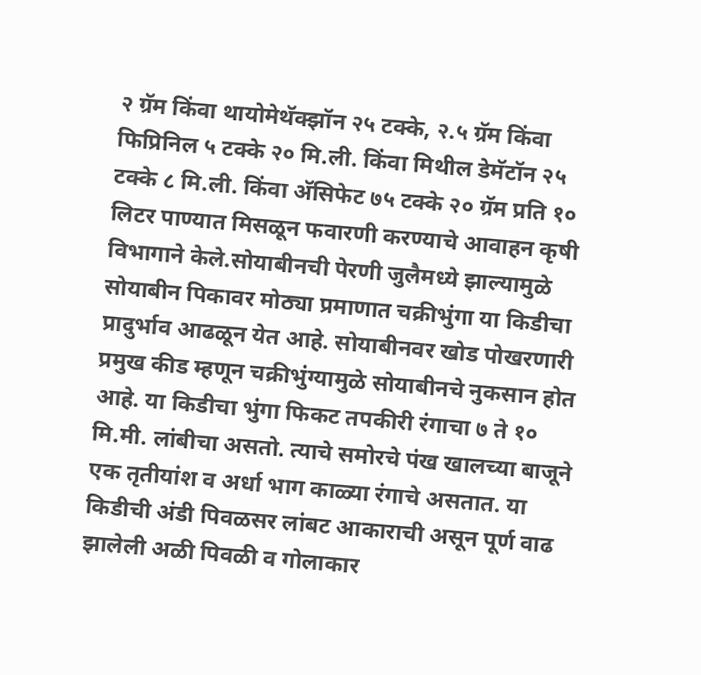२ ग्रॅम किंवा थायोमेथॅक्झॉन २५ टक्के, २.५ ग्रॅम किंवा फिप्रिनिल ५ टक्के २० मि.ली. किंवा मिथील डेमॅटॉन २५ टक्के ८ मि.ली. किंवा अ‍ॅसिफेट ७५ टक्के २० ग्रॅम प्रति १० लिटर पाण्यात मिसळून फवारणी करण्याचे आवाहन कृषी विभागाने केले.सोयाबीनची पेरणी जुलैमध्ये झाल्यामुळे सोयाबीन पिकावर मोठ्या प्रमाणात चक्रीभुंगा या किडीचा प्रादुर्भाव आढळून येत आहे. सोयाबीनवर खोड पोखरणारी प्रमुख कीड म्हणून चक्रीभुंग्यामुळे सोयाबीनचे नुकसान होत आहे. या किडीचा भुंगा फिकट तपकीरी रंगाचा ७ ते १० मि.मी. लांबीचा असतो. त्याचे समोरचे पंख खालच्या बाजूने एक तृतीयांश व अर्धा भाग काळ्या रंगाचे असतात. या किडीची अंडी पिवळसर लांबट आकाराची असून पूर्ण वाढ झालेली अळी पिवळी व गोलाकार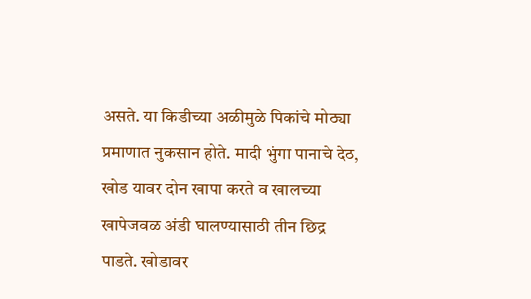असते. या किडीच्या अळीमुळे पिकांचे मोठ्या प्रमाणात नुकसान होते. मादी भुंगा पानाचे देठ, खोड यावर दोन खापा करते व खालच्या खापेजवळ अंडी घालण्यासाठी तीन छिद्र पाडते. खोडावर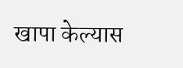खापा केल्यास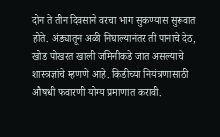दोन ते तीन दिवसाने वरचा भाग सुकण्यास सुरूवात होते. अंड्यातून अळी निघाल्यानंतर ती पानाचे देठ, खोड पोखरत खाली जमिनीकडे जात असल्याचे शास्त्रज्ञांचे म्हणणे आहे. किडीच्या नियंत्रणासाठी औषधी फवारणी योग्य प्रमाणात करावी.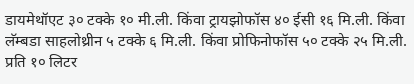डायमेथॉएट ३० टक्के १० मी.ली. किंवा ट्रायझोफॉस ४० ईसी १६ मि.ली. किंवा लॅम्बडा साहलोथ्रीन ५ टक्के ६ मि.ली. किंवा प्रोफिनोफॉस ५० टक्के २५ मि.ली. प्रति १० लिटर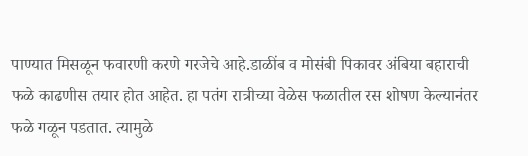पाण्यात मिसळून फवारणी करणे गरजेचे आहे.डाळींब व मोसंबी पिकावर अंबिया बहाराची फळे काढणीस तयार होत आहेत. हा पतंग रात्रीच्या वेळेस फळातील रस शोषण केल्यानंतर फळे गळून पडतात. त्यामुळे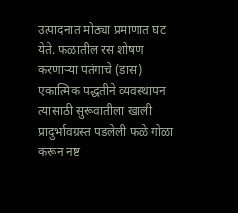उत्पादनात मोठ्या प्रमाणात घट येते. फळातील रस शोषण करणाऱ्या पतंगाचे (डास) एकात्मिक पद्धतीने व्यवस्थापन त्यासाठी सुरूवातीला खाली प्रादुर्भावग्रस्त पडलेली फळे गोळा करून नष्ट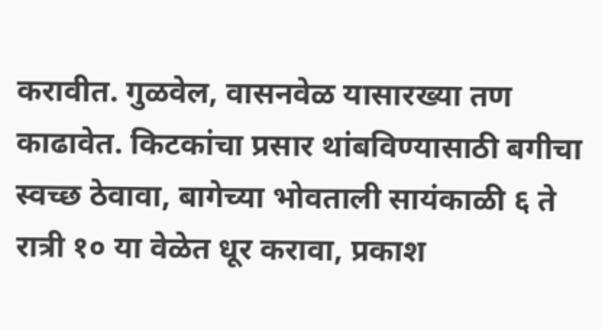करावीत. गुळवेल, वासनवेळ यासारख्या तण काढावेत. किटकांचा प्रसार थांबविण्यासाठी बगीचा स्वच्छ ठेवावा, बागेच्या भोवताली सायंकाळी ६ ते रात्री १० या वेळेत धूर करावा, प्रकाश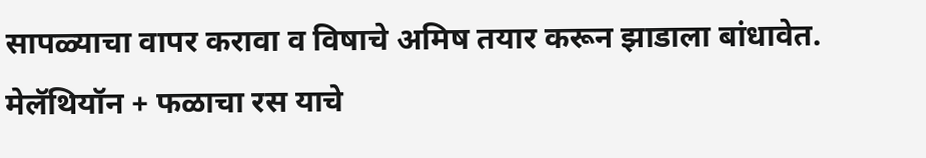सापळ्याचा वापर करावा व विषाचे अमिष तयार करून झाडाला बांधावेत. मेलॅथियॉन + फळाचा रस याचे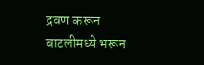द्रवण करून बाटलीमध्ये भरून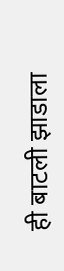ही बाटली झाडाला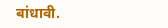बांधावी.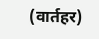(वार्तहर)